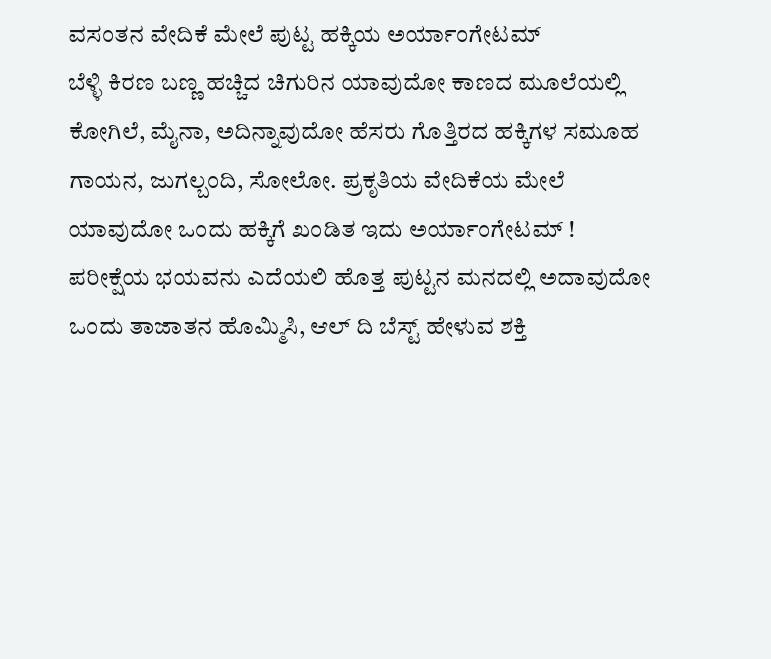ವಸಂತನ ವೇದಿಕೆ ಮೇಲೆ ಪುಟ್ಟ ಹಕ್ಕಿಯ ಅರ್ಯಾಂಗೇಟಮ್
ಬೆಳ್ಳಿ ಕಿರಣ ಬಣ್ಣ ಹಚ್ಚಿದ ಚಿಗುರಿನ ಯಾವುದೋ ಕಾಣದ ಮೂಲೆಯಲ್ಲಿ ಕೋಗಿಲೆ, ಮೈನಾ, ಅದಿನ್ನಾವುದೋ ಹೆಸರು ಗೊತ್ತಿರದ ಹಕ್ಕಿಗಳ ಸಮೂಹ ಗಾಯನ, ಜುಗಲ್ಬಂದಿ, ಸೋಲೋ. ಪ್ರಕೃತಿಯ ವೇದಿಕೆಯ ಮೇಲೆ ಯಾವುದೋ ಒಂದು ಹಕ್ಕಿಗೆ ಖಂಡಿತ ಇದು ಅರ್ಯಾಂಗೇಟಮ್ !
ಪರೀಕ್ಷೆಯ ಭಯವನು ಎದೆಯಲಿ ಹೊತ್ತ ಪುಟ್ಟನ ಮನದಲ್ಲಿ ಅದಾವುದೋ ಒಂದು ತಾಜಾತನ ಹೊಮ್ಮಿಸಿ, ಆಲ್ ದಿ ಬೆಸ್ಟ್ ಹೇಳುವ ಶಕ್ತಿ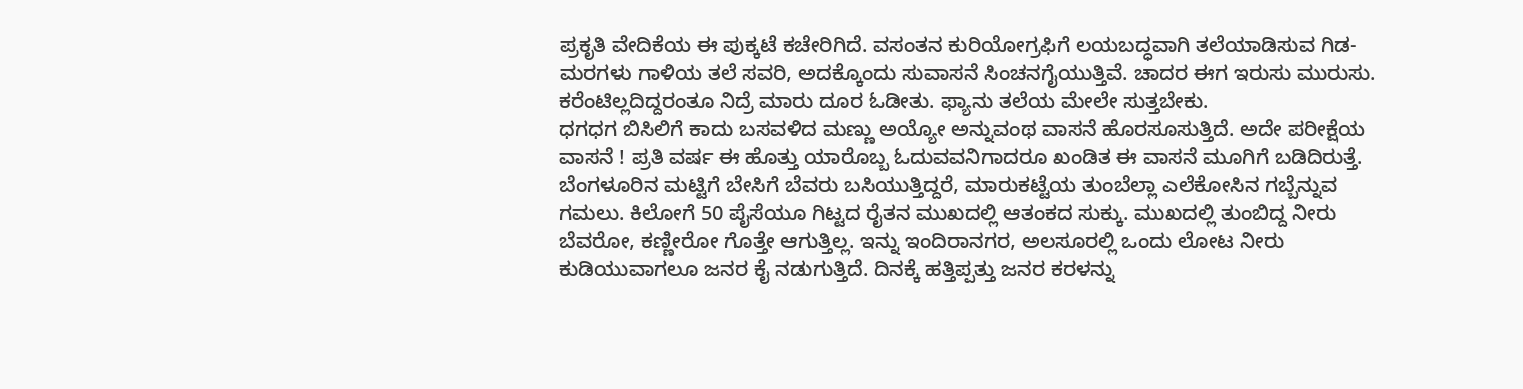ಪ್ರಕೃತಿ ವೇದಿಕೆಯ ಈ ಪುಕ್ಕಟೆ ಕಚೇರಿಗಿದೆ. ವಸಂತನ ಕುರಿಯೋಗ್ರಫಿಗೆ ಲಯಬದ್ಧವಾಗಿ ತಲೆಯಾಡಿಸುವ ಗಿಡ- ಮರಗಳು ಗಾಳಿಯ ತಲೆ ಸವರಿ, ಅದಕ್ಕೊಂದು ಸುವಾಸನೆ ಸಿಂಚನಗೈಯುತ್ತಿವೆ. ಚಾದರ ಈಗ ಇರುಸು ಮುರುಸು. ಕರೆಂಟಿಲ್ಲದಿದ್ದರಂತೂ ನಿದ್ರೆ ಮಾರು ದೂರ ಓಡೀತು. ಫ್ಯಾನು ತಲೆಯ ಮೇಲೇ ಸುತ್ತಬೇಕು.
ಧಗಧಗ ಬಿಸಿಲಿಗೆ ಕಾದು ಬಸವಳಿದ ಮಣ್ಣು ಅಯ್ಯೋ ಅನ್ನುವಂಥ ವಾಸನೆ ಹೊರಸೂಸುತ್ತಿದೆ. ಅದೇ ಪರೀಕ್ಷೆಯ ವಾಸನೆ ! ಪ್ರತಿ ವರ್ಷ ಈ ಹೊತ್ತು ಯಾರೊಬ್ಬ ಓದುವವನಿಗಾದರೂ ಖಂಡಿತ ಈ ವಾಸನೆ ಮೂಗಿಗೆ ಬಡಿದಿರುತ್ತೆ. ಬೆಂಗಳೂರಿನ ಮಟ್ಟಿಗೆ ಬೇಸಿಗೆ ಬೆವರು ಬಸಿಯುತ್ತಿದ್ದರೆ, ಮಾರುಕಟ್ಟೆಯ ತುಂಬೆಲ್ಲಾ ಎಲೆಕೋಸಿನ ಗಬ್ಬೆನ್ನುವ ಗಮಲು. ಕಿಲೋಗೆ 50 ಪೈಸೆಯೂ ಗಿಟ್ಟದ ರೈತನ ಮುಖದಲ್ಲಿ ಆತಂಕದ ಸುಕ್ಕು. ಮುಖದಲ್ಲಿ ತುಂಬಿದ್ದ ನೀರು ಬೆವರೋ, ಕಣ್ಣೀರೋ ಗೊತ್ತೇ ಆಗುತ್ತಿಲ್ಲ. ಇನ್ನು ಇಂದಿರಾನಗರ, ಅಲಸೂರಲ್ಲಿ ಒಂದು ಲೋಟ ನೀರು ಕುಡಿಯುವಾಗಲೂ ಜನರ ಕೈ ನಡುಗುತ್ತಿದೆ. ದಿನಕ್ಕೆ ಹತ್ತಿಪ್ಪತ್ತು ಜನರ ಕರಳನ್ನು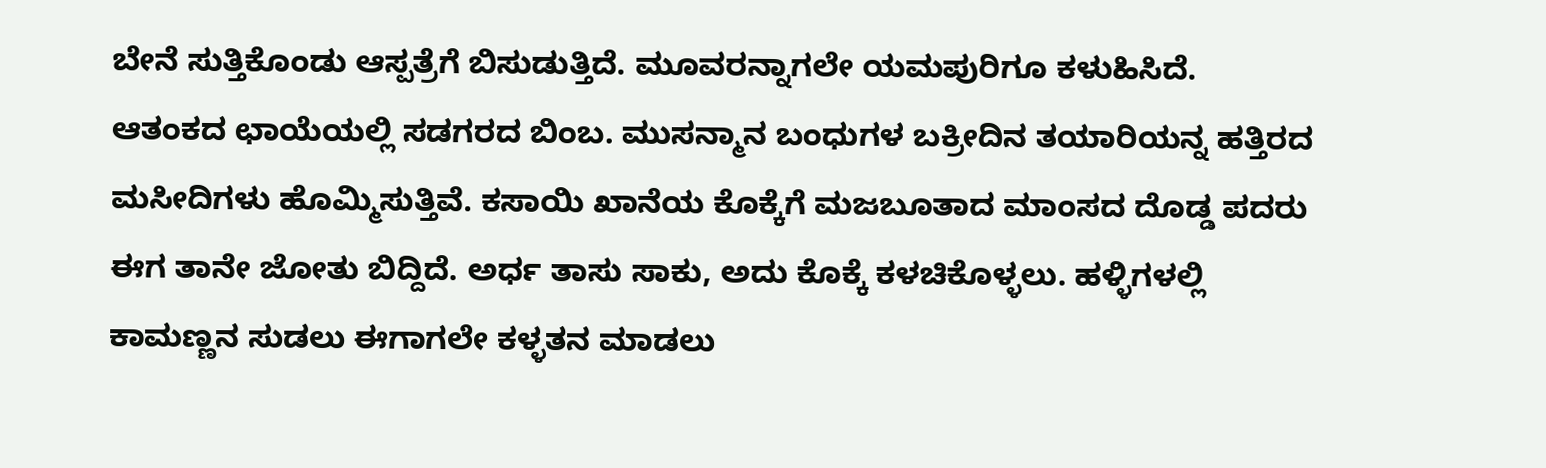ಬೇನೆ ಸುತ್ತಿಕೊಂಡು ಆಸ್ಪತ್ರೆಗೆ ಬಿಸುಡುತ್ತಿದೆ. ಮೂವರನ್ನಾಗಲೇ ಯಮಪುರಿಗೂ ಕಳುಹಿಸಿದೆ.
ಆತಂಕದ ಛಾಯೆಯಲ್ಲಿ ಸಡಗರದ ಬಿಂಬ. ಮುಸನ್ಮಾನ ಬಂಧುಗಳ ಬಕ್ರೀದಿನ ತಯಾರಿಯನ್ನ ಹತ್ತಿರದ ಮಸೀದಿಗಳು ಹೊಮ್ಮಿಸುತ್ತಿವೆ. ಕಸಾಯಿ ಖಾನೆಯ ಕೊಕ್ಕೆಗೆ ಮಜಬೂತಾದ ಮಾಂಸದ ದೊಡ್ಡ ಪದರು ಈಗ ತಾನೇ ಜೋತು ಬಿದ್ದಿದೆ. ಅರ್ಧ ತಾಸು ಸಾಕು, ಅದು ಕೊಕ್ಕೆ ಕಳಚಿಕೊಳ್ಳಲು. ಹಳ್ಳಿಗಳಲ್ಲಿ ಕಾಮಣ್ಣನ ಸುಡಲು ಈಗಾಗಲೇ ಕಳ್ಳತನ ಮಾಡಲು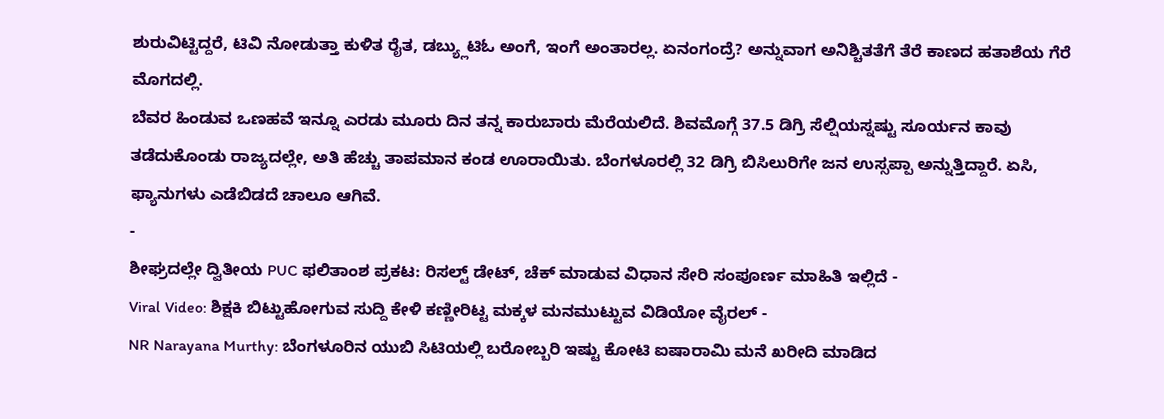ಶುರುವಿಟ್ಟಿದ್ದರೆ, ಟಿವಿ ನೋಡುತ್ತಾ ಕುಳಿತ ರೈತ, ಡಬ್ಯ್ಲುಟಿಓ ಅಂಗೆ, ಇಂಗೆ ಅಂತಾರಲ್ಲ. ಏನಂಗಂದ್ರೆ? ಅನ್ನುವಾಗ ಅನಿಶ್ಚಿತತೆಗೆ ತೆರೆ ಕಾಣದ ಹತಾಶೆಯ ಗೆರೆ ಮೊಗದಲ್ಲಿ.
ಬೆವರ ಹಿಂಡುವ ಒಣಹವೆ ಇನ್ನೂ ಎರಡು ಮೂರು ದಿನ ತನ್ನ ಕಾರುಬಾರು ಮೆರೆಯಲಿದೆ. ಶಿವಮೊಗ್ಗೆ 37.5 ಡಿಗ್ರಿ ಸೆಲ್ಷಿಯಸ್ನಷ್ಟು ಸೂರ್ಯನ ಕಾವು ತಡೆದುಕೊಂಡು ರಾಜ್ಯದಲ್ಲೇ, ಅತಿ ಹೆಚ್ಚು ತಾಪಮಾನ ಕಂಡ ಊರಾಯಿತು. ಬೆಂಗಳೂರಲ್ಲಿ 32 ಡಿಗ್ರಿ ಬಿಸಿಲುರಿಗೇ ಜನ ಉಸ್ಸಪ್ಪಾ ಅನ್ನುತ್ತಿದ್ದಾರೆ. ಏಸಿ, ಫ್ಯಾನುಗಳು ಎಡೆಬಿಡದೆ ಚಾಲೂ ಆಗಿವೆ.
-
ಶೀಘ್ರದಲ್ಲೇ ದ್ವಿತೀಯ PUC ಫಲಿತಾಂಶ ಪ್ರಕಟ: ರಿಸಲ್ಟ್ ಡೇಟ್, ಚೆಕ್ ಮಾಡುವ ವಿಧಾನ ಸೇರಿ ಸಂಪೂರ್ಣ ಮಾಹಿತಿ ಇಲ್ಲಿದೆ -
Viral Video: ಶಿಕ್ಷಕಿ ಬಿಟ್ಟುಹೋಗುವ ಸುದ್ದಿ ಕೇಳಿ ಕಣ್ಣೀರಿಟ್ಟ ಮಕ್ಕಳ ಮನಮುಟ್ಟುವ ವಿಡಿಯೋ ವೈರಲ್ -
NR Narayana Murthy: ಬೆಂಗಳೂರಿನ ಯುಬಿ ಸಿಟಿಯಲ್ಲಿ ಬರೋಬ್ಬರಿ ಇಷ್ಟು ಕೋಟಿ ಐಷಾರಾಮಿ ಮನೆ ಖರೀದಿ ಮಾಡಿದ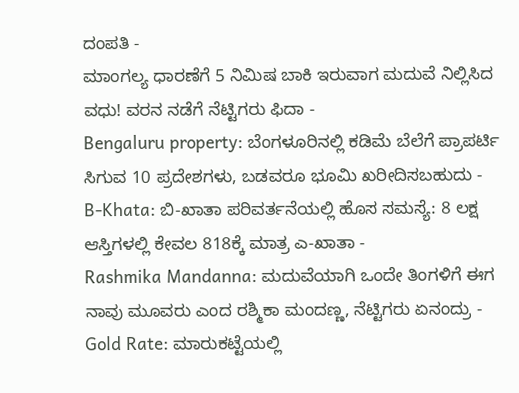ದಂಪತಿ -
ಮಾಂಗಲ್ಯ ಧಾರಣೆಗೆ 5 ನಿಮಿಷ ಬಾಕಿ ಇರುವಾಗ ಮದುವೆ ನಿಲ್ಲಿಸಿದ ವಧು! ವರನ ನಡೆಗೆ ನೆಟ್ಟಿಗರು ಫಿದಾ -
Bengaluru property: ಬೆಂಗಳೂರಿನಲ್ಲಿ ಕಡಿಮೆ ಬೆಲೆಗೆ ಪ್ರಾಪರ್ಟಿ ಸಿಗುವ 10 ಪ್ರದೇಶಗಳು, ಬಡವರೂ ಭೂಮಿ ಖರೀದಿಸಬಹುದು -
B-Khata: ಬಿ-ಖಾತಾ ಪರಿವರ್ತನೆಯಲ್ಲಿ ಹೊಸ ಸಮಸ್ಯೆ: 8 ಲಕ್ಷ ಆಸ್ತಿಗಳಲ್ಲಿ ಕೇವಲ 818ಕ್ಕೆ ಮಾತ್ರ ಎ-ಖಾತಾ -
Rashmika Mandanna: ಮದುವೆಯಾಗಿ ಒಂದೇ ತಿಂಗಳಿಗೆ ಈಗ ನಾವು ಮೂವರು ಎಂದ ರಶ್ಮಿಕಾ ಮಂದಣ್ಣ, ನೆಟ್ಟಿಗರು ಏನಂದ್ರು -
Gold Rate: ಮಾರುಕಟ್ಟೆಯಲ್ಲಿ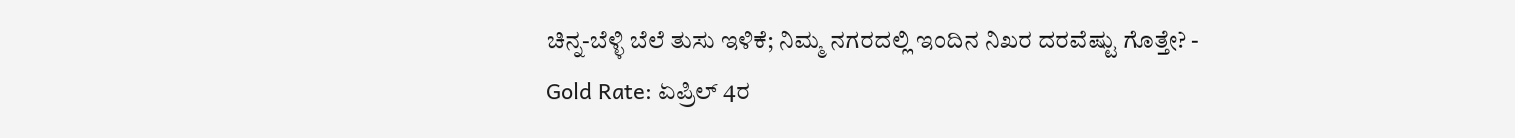ಚಿನ್ನ-ಬೆಳ್ಳಿ ಬೆಲೆ ತುಸು ಇಳಿಕೆ; ನಿಮ್ಮ ನಗರದಲ್ಲಿ ಇಂದಿನ ನಿಖರ ದರವೆಷ್ಟು ಗೊತ್ತೇ? -
Gold Rate: ಏಪ್ರಿಲ್ 4ರ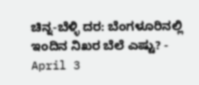ಚಿನ್ನ-ಬೆಳ್ಳಿ ದರ: ಬೆಂಗಳೂರಿನಲ್ಲಿ ಇಂದಿನ ನಿಖರ ಬೆಲೆ ಎಷ್ಟು? -
April 3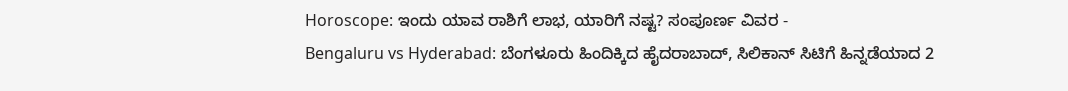Horoscope: ಇಂದು ಯಾವ ರಾಶಿಗೆ ಲಾಭ, ಯಾರಿಗೆ ನಷ್ಟ? ಸಂಪೂರ್ಣ ವಿವರ -
Bengaluru vs Hyderabad: ಬೆಂಗಳೂರು ಹಿಂದಿಕ್ಕಿದ ಹೈದರಾಬಾದ್, ಸಿಲಿಕಾನ್ ಸಿಟಿಗೆ ಹಿನ್ನಡೆಯಾದ 2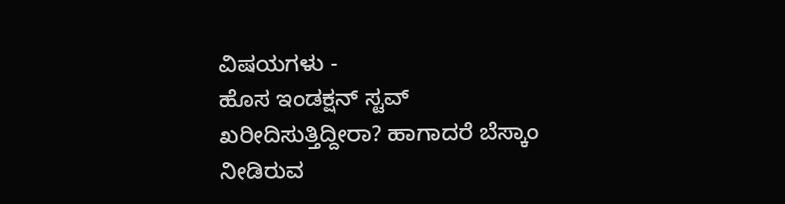ವಿಷಯಗಳು -
ಹೊಸ ಇಂಡಕ್ಷನ್ ಸ್ಟವ್ ಖರೀದಿಸುತ್ತಿದ್ದೀರಾ? ಹಾಗಾದರೆ ಬೆಸ್ಕಾಂ ನೀಡಿರುವ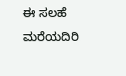ಈ ಸಲಹೆ ಮರೆಯದಿರಿ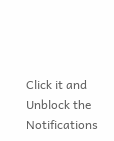Click it and Unblock the Notifications